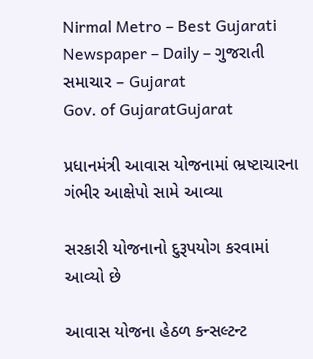Nirmal Metro – Best Gujarati Newspaper – Daily – ગુજરાતી સમાચાર – Gujarat
Gov. of GujaratGujarat

પ્રધાનમંત્રી આવાસ યોજનામાં ભ્રષ્ટાચારના ગંભીર આક્ષેપો સામે આવ્યા

સરકારી યોજનાનો દુરૂપયોગ કરવામાં આવ્યો છે

આવાસ યોજના હેઠળ કન્સલ્ટન્ટ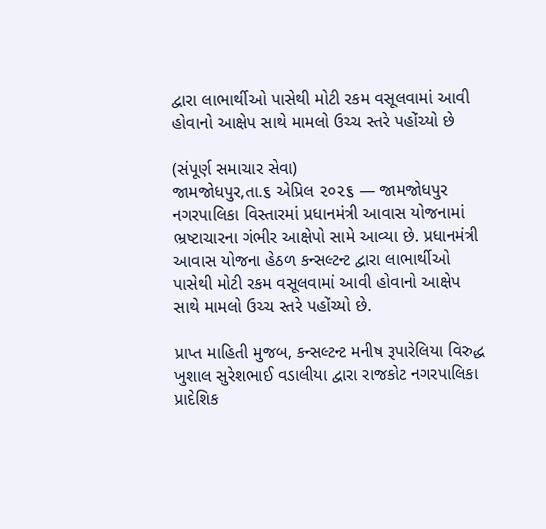દ્વારા લાભાર્થીઓ પાસેથી મોટી રકમ વસૂલવામાં આવી હોવાનો આક્ષેપ સાથે મામલો ઉચ્ચ સ્તરે પહોંચ્યો છે

(સંપૂર્ણ સમાચાર સેવા)
જામજોધપુર,તા.૬ એપ્રિલ ૨૦૨૬ — જામજોધપુર નગરપાલિકા વિસ્તારમાં પ્રધાનમંત્રી આવાસ યોજનામાં ભ્રષ્ટાચારના ગંભીર આક્ષેપો સામે આવ્યા છે. પ્રધાનમંત્રી આવાસ યોજના હેઠળ કન્સલ્ટન્ટ દ્વારા લાભાર્થીઓ પાસેથી મોટી રકમ વસૂલવામાં આવી હોવાનો આક્ષેપ સાથે મામલો ઉચ્ચ સ્તરે પહોંચ્યો છે.

પ્રાપ્ત માહિતી મુજબ, કન્સલ્ટન્ટ મનીષ રૂપારેલિયા વિરુદ્ધ ખુશાલ સુરેશભાઈ વડાલીયા દ્વારા રાજકોટ નગરપાલિકા પ્રાદેશિક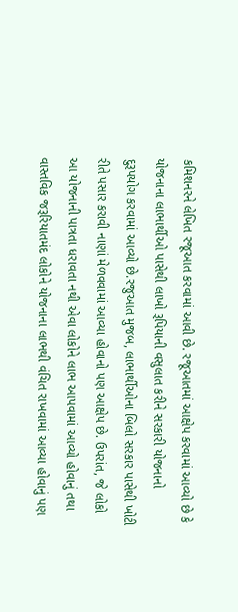કમિશનરને લેખિત રજૂઆત કરવામાં આવી છે. રજૂઆતમાં આક્ષેપ કરવામાં આવ્યો છે કે યોજનાના લાભાર્થીઓ પાસેથી લાખો રૂપિયાની વસુલાત કરીને સરકારી યોજનાનો દુરૂપયોગ કરવામાં આવ્યો છે.રજુઆત મુજબ, લાભાર્થીઓના બિલો સરકાર પાસેથી ખોટી રીતે પસાર કરાવી નાણાં મેળવવામાં આવ્યા હોવાનો પણ આક્ષેપ છે. ઉપરાંત, જે લોકો આ યોજનાની પાત્રતા ધરાવતા નથી એવા લોકોને લાભ આપવામાં આવ્યો હોવાનું તથા વાસ્તવિક જરૂરિયાતમંદ લોકોને યોજનાના લાભથી વંચિત રાખવામાં આવ્યા હોવાનું પણ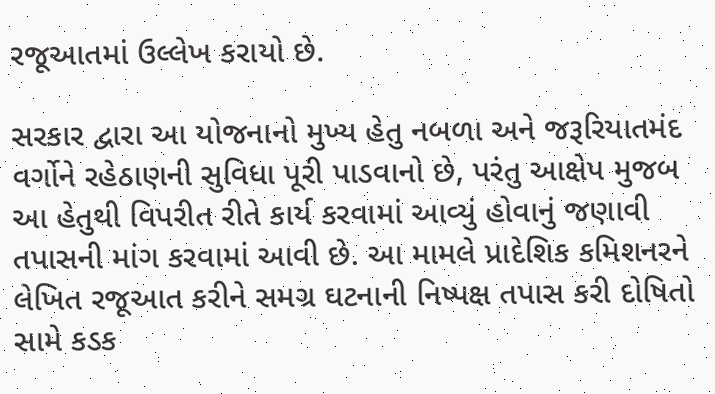રજૂઆતમાં ઉલ્લેખ કરાયો છે.

સરકાર દ્વારા આ યોજનાનો મુખ્ય હેતુ નબળા અને જરૂરિયાતમંદ વર્ગોને રહેઠાણની સુવિધા પૂરી પાડવાનો છે, પરંતુ આક્ષેપ મુજબ આ હેતુથી વિપરીત રીતે કાર્ય કરવામાં આવ્યું હોવાનું જણાવી તપાસની માંગ કરવામાં આવી છે. આ મામલે પ્રાદેશિક કમિશનરને લેખિત રજૂઆત કરીને સમગ્ર ઘટનાની નિષ્પક્ષ તપાસ કરી દોષિતો સામે કડક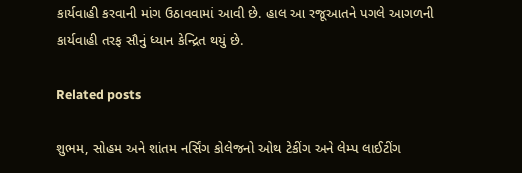કાર્યવાહી કરવાની માંગ ઉઠાવવામાં આવી છે. હાલ આ રજૂઆતને પગલે આગળની કાર્યવાહી તરફ સૌનું ધ્યાન કેન્દ્રિત થયું છે.

Related posts

શુભમ, સોહમ અને શાંતમ નર્સિંગ કોલેજનો ઓથ ટેકીંગ અને લેમ્પ લાઈટીંગ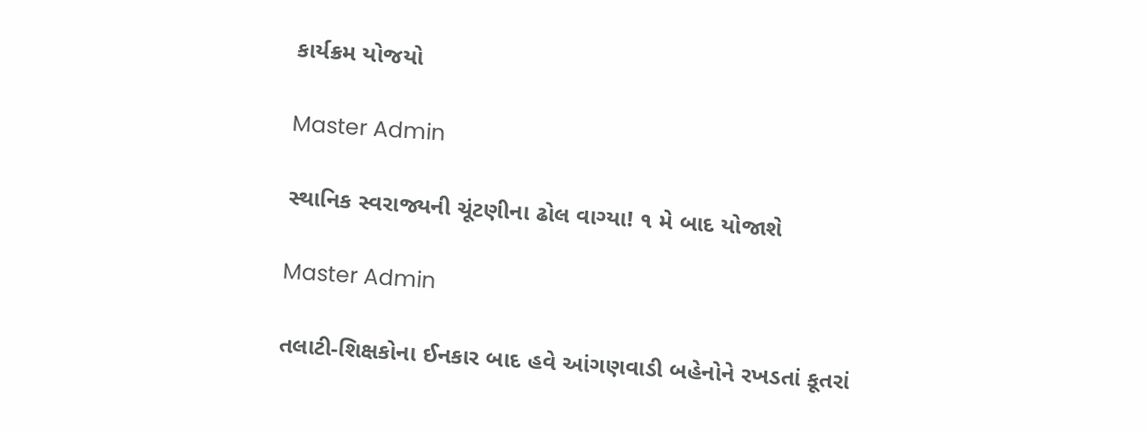કાર્યક્રમ યોજયો

Master Admin

સ્થાનિક સ્વરાજ્યની ચૂંટણીના ઢોલ વાગ્યા! ૧ મે બાદ યોજાશે

Master Admin

તલાટી-શિક્ષકોના ઈનકાર બાદ હવે આંગણવાડી બહેનોને રખડતાં કૂતરાં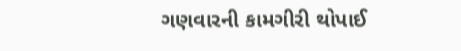ગણવારની કામગીરી થોપાઈ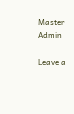Master Admin

Leave a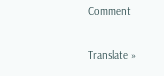Comment

Translate »